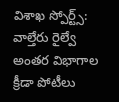విశాఖ స్పోర్ట్స్: వాల్తేరు రైల్వే అంతర విభాగాల క్రీడా పోటీలు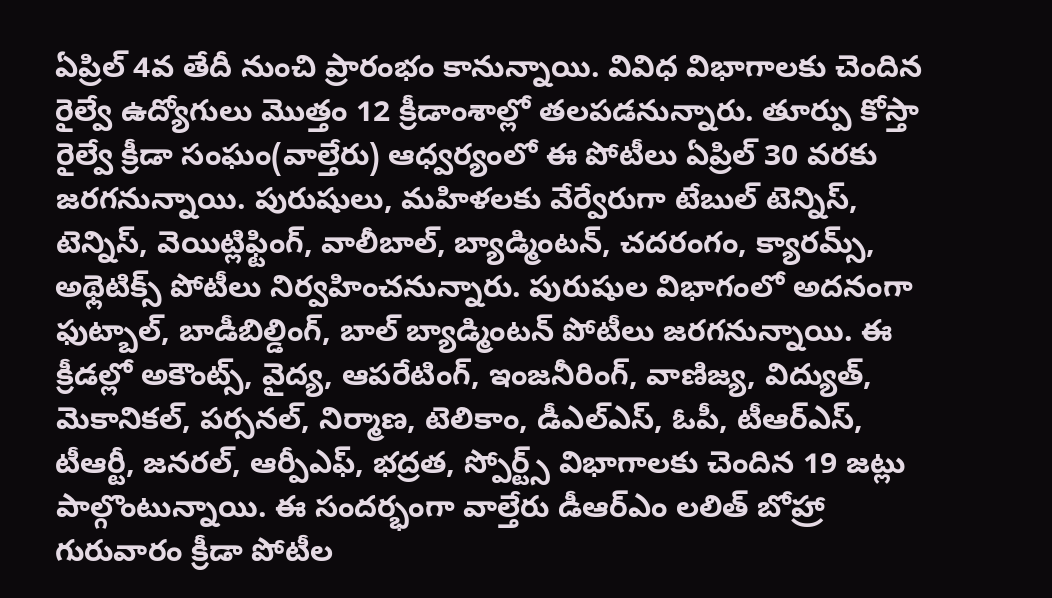ఏప్రిల్ 4వ తేదీ నుంచి ప్రారంభం కానున్నాయి. వివిధ విభాగాలకు చెందిన రైల్వే ఉద్యోగులు మొత్తం 12 క్రీడాంశాల్లో తలపడనున్నారు. తూర్పు కోస్తా రైల్వే క్రీడా సంఘం(వాల్తేరు) ఆధ్వర్యంలో ఈ పోటీలు ఏప్రిల్ 30 వరకు జరగనున్నాయి. పురుషులు, మహిళలకు వేర్వేరుగా టేబుల్ టెన్నిస్, టెన్నిస్, వెయిట్లిఫ్టింగ్, వాలీబాల్, బ్యాడ్మింటన్, చదరంగం, క్యారమ్స్, అథ్లెటిక్స్ పోటీలు నిర్వహించనున్నారు. పురుషుల విభాగంలో అదనంగా ఫుట్బాల్, బాడీబిల్డింగ్, బాల్ బ్యాడ్మింటన్ పోటీలు జరగనున్నాయి. ఈ క్రీడల్లో అకౌంట్స్, వైద్య, ఆపరేటింగ్, ఇంజనీరింగ్, వాణిజ్య, విద్యుత్, మెకానికల్, పర్సనల్, నిర్మాణ, టెలికాం, డీఎల్ఎస్, ఓపీ, టీఆర్ఎస్, టీఆర్టీ, జనరల్, ఆర్పీఎఫ్, భద్రత, స్పోర్ట్స్ విభాగాలకు చెందిన 19 జట్లు పాల్గొంటున్నాయి. ఈ సందర్భంగా వాల్తేరు డీఆర్ఎం లలిత్ బోహ్రా గురువారం క్రీడా పోటీల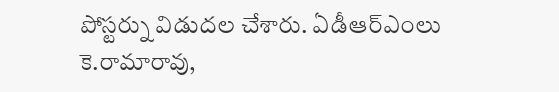పోస్టర్ను విడుదల చేశారు. ఏడీఆర్ఎంలు కె.రామారావు,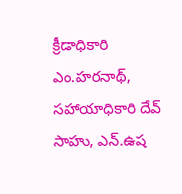క్రీడాధికారి ఎం.హరనాథ్, సహాయాధికారి దేవ్ సాహు, ఎన్.ఉష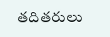తదితరులు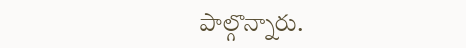పాల్గొన్నారు.